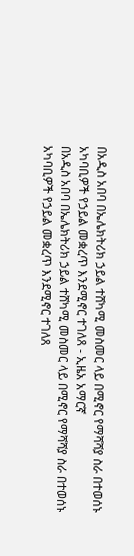በአዲስ አበባ በኤሌክትሪክ ኃይል ተሸካሚ መስመር ላይ በሚኖር የማሻሻያ ስራ በተወሰኑ አካባቢዎች የኃይል መቋረጥ እንደሚኖር ተገለጸ - ኢዜአ አማርኛ
በአዲስ አበባ በኤሌክትሪክ ኃይል ተሸካሚ መስመር ላይ በሚኖር የማሻሻያ ስራ በተወሰኑ አካባቢዎች የኃይል መቋረጥ እንደሚኖር ተገለጸ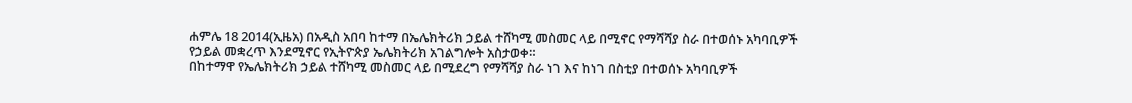ሐምሌ 18 2014(ኢዜአ) በአዲስ አበባ ከተማ በኤሌክትሪክ ኃይል ተሸካሚ መስመር ላይ በሚኖር የማሻሻያ ስራ በተወሰኑ አካባቢዎች የኃይል መቋረጥ እንደሚኖር የኢትዮጵያ ኤሌክትሪክ አገልግሎት አስታወቀ።
በከተማዋ የኤሌክትሪክ ኃይል ተሸካሚ መስመር ላይ በሚደረግ የማሻሻያ ስራ ነገ እና ከነገ በስቲያ በተወሰኑ አካባቢዎች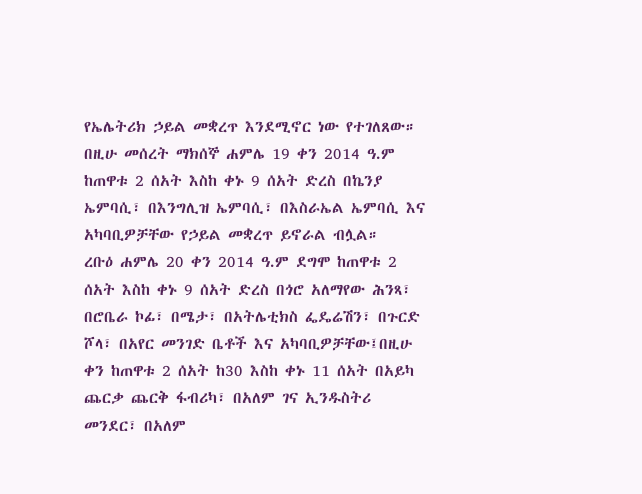የኤሌትሪክ ኃይል መቋረጥ እንደሚኖር ነው የተገለጸው።
በዚሁ መሰረት ማክሰኞ ሐምሌ 19 ቀን 2014 ዓ.ም ከጠዋቱ 2 ሰአት እስከ ቀኑ 9 ሰአት ድረስ በኬንያ ኤምባሲ፣ በእንግሊዝ ኤምባሲ፣ በእስራኤል ኤምባሲ እና አካባቢዎቻቸው የኃይል መቋረጥ ይኖራል ብሏል።
ረቡዕ ሐምሌ 20 ቀን 2014 ዓ.ም ደግሞ ከጠዋቱ 2 ሰአት እስከ ቀኑ 9 ሰአት ድረስ በጎሮ አለማየው ሕንጻ፣ በሮቤራ ኮፊ፣ በሜታ፣ በአትሌቲክስ ፌዴሬሽን፣ በጉርድ ሾላ፣ በአየር መንገድ ቤቶች እና አካባቢዎቻቸው፤በዚሁ ቀን ከጠዋቱ 2 ሰአት ከ30 እስከ ቀኑ 11 ሰአት በአይካ ጨርቃ ጨርቅ ፋብሪካ፣ በአለም ገና ኢንዱስትሪ መንደር፣ በአለም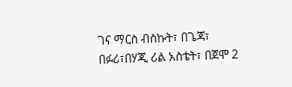ገና ማርስ ብስኩት፣ በጌጃ፣ በፉሪ፣በሃጂ ሪል አስቴት፣ በጀሞ 2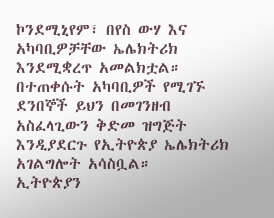ኮንደሚኒየም፣ በየስ ውሃ እና አካባቢዎቻቸው ኤሌክትሪክ እንደሚቋረጥ አመልክቷል።
በተጠቀሱት አካባቢዎች የሚገኙ ደንበኞች ይህን በመገንዘብ አስፈላጊውን ቅድመ ዝግጅት እንዲያደርጉ የኢትዮጵያ ኤሌክትሪክ አገልግሎት አሳስቧል።
ኢትዮጵያን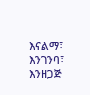እናልማ፣ እንገንባ፣ እንዘጋጅ